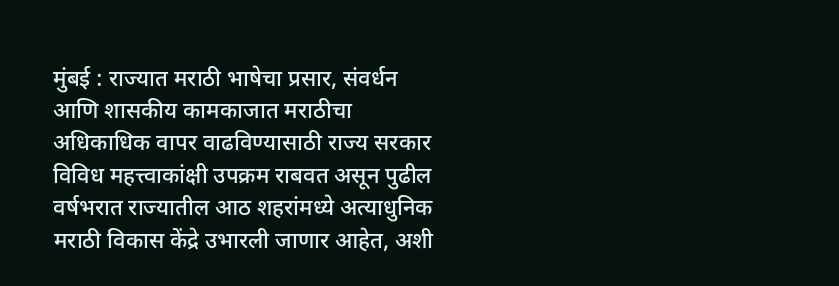मुंबई : राज्यात मराठी भाषेचा प्रसार, संवर्धन आणि शासकीय कामकाजात मराठीचा अधिकाधिक वापर वाढविण्यासाठी राज्य सरकार विविध महत्त्वाकांक्षी उपक्रम राबवत असून पुढील वर्षभरात राज्यातील आठ शहरांमध्ये अत्याधुनिक मराठी विकास केंद्रे उभारली जाणार आहेत, अशी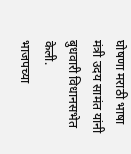घोषणा मराठी भाषा मंत्री उदय सामंत यांनी बुधवारी विधानसभेत केली.
भाजपच्या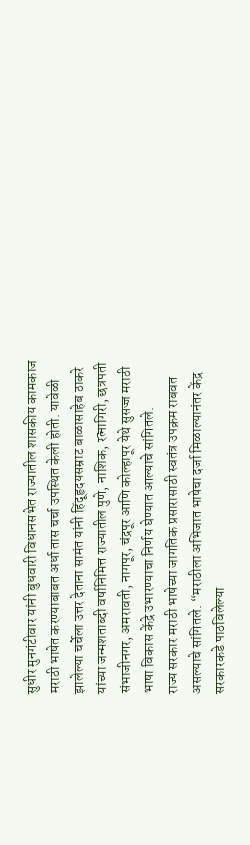सुधीर मुनगंटीवार यांनी बुधवारी विधानसभेत राज्यातील शासकीय कामकाज मराठी भाषेत करण्याबाबत अर्धा तास चर्चा उपस्थित केली होती. यावेळी झालेल्या चर्चेला उत्तर देताना सामंत यांनी हिंदूहृदयसम्राट बाळासाहेब ठाकरे यांच्या जन्मशताब्दी वर्षानिमित्त राज्यातील पुणे, नाशिक, रत्नागिरी, छत्रपती संभाजीनगर, अमरावती, नागपूर, चंद्रपूर आणि कोल्हापूर येथे सुसज्ज मराठी भाषा विकास केंद्रे उभारण्याचा निर्णय घेण्यात आल्याचे सांगितले.
राज्य सरकार मराठी भाषेच्या जागतिक प्रसारासाठी स्वतंत्र उपक्रम राबवत असल्याचे सांगितले. “मराठीला अभिजात भाषेचा दर्जा मिळाल्यानंतर केंद्र सरकारकडे पाठविलेल्या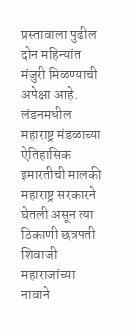प्रस्तावाला पुढील दोन महिन्यांत मंजुरी मिळण्याची अपेक्षा आहे. लंडनमधील महाराष्ट्र मंडळाच्या ऐतिहासिक इमारतीची मालकी महाराष्ट्र सरकारने घेतली असून त्या ठिकाणी छत्रपती शिवाजी महाराजांच्या नावाने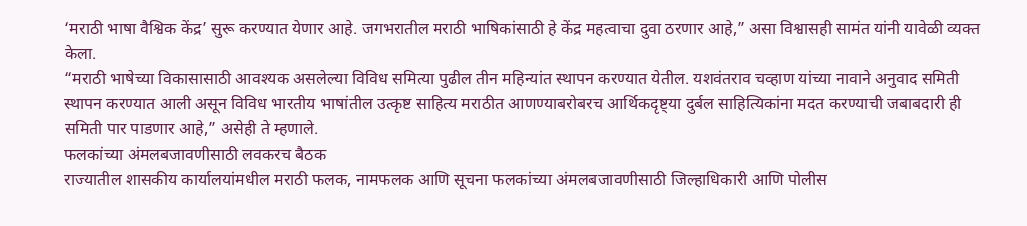‘मराठी भाषा वैश्विक केंद्र’ सुरू करण्यात येणार आहे. जगभरातील मराठी भाषिकांसाठी हे केंद्र महत्वाचा दुवा ठरणार आहे,” असा विश्वासही सामंत यांनी यावेळी व्यक्त केला.
“मराठी भाषेच्या विकासासाठी आवश्यक असलेल्या विविध समित्या पुढील तीन महिन्यांत स्थापन करण्यात येतील. यशवंतराव चव्हाण यांच्या नावाने अनुवाद समिती स्थापन करण्यात आली असून विविध भारतीय भाषांतील उत्कृष्ट साहित्य मराठीत आणण्याबरोबरच आर्थिकदृष्ट्या दुर्बल साहित्यिकांना मदत करण्याची जबाबदारी ही समिती पार पाडणार आहे,” असेही ते म्हणाले.
फलकांच्या अंमलबजावणीसाठी लवकरच बैठक
राज्यातील शासकीय कार्यालयांमधील मराठी फलक, नामफलक आणि सूचना फलकांच्या अंमलबजावणीसाठी जिल्हाधिकारी आणि पोलीस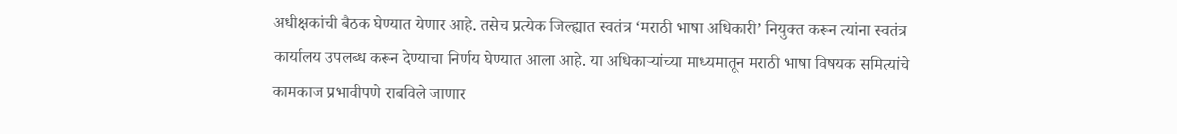अधीक्षकांची बैठक घेण्यात येणार आहे. तसेच प्रत्येक जिल्ह्यात स्वतंत्र ‘मराठी भाषा अधिकारी’ नियुक्त करून त्यांना स्वतंत्र कार्यालय उपलब्ध करून देण्याचा निर्णय घेण्यात आला आहे. या अधिकाऱ्यांच्या माध्यमातून मराठी भाषा विषयक समित्यांचे कामकाज प्रभावीपणे राबविले जाणार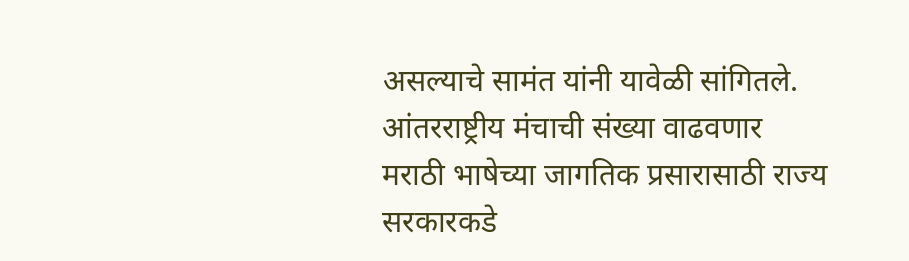असल्याचे सामंत यांनी यावेळी सांगितले.
आंतरराष्ट्रीय मंचाची संख्या वाढवणार
मराठी भाषेच्या जागतिक प्रसारासाठी राज्य सरकारकडे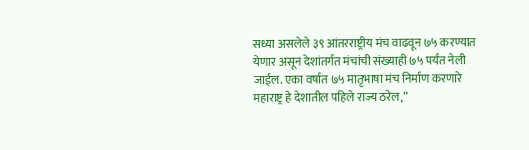सध्या असलेले ३९ आंतरराष्ट्रीय मंच वाढवून ७५ करण्यात येणार असून देशांतर्गत मंचांची संख्याही ७५ पर्यंत नेली जाईल. एका वर्षात ७५ मातृभाषा मंच निर्माण करणारे महाराष्ट्र हे देशातील पहिले राज्य ठरेल,”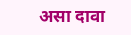असा दावा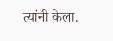त्यांनी केला.